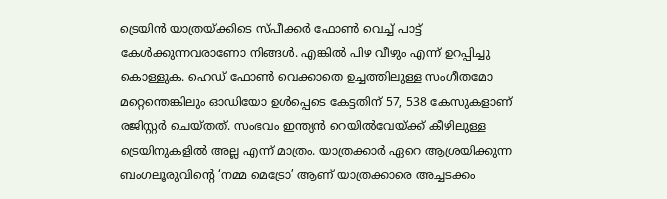ട്രെയിൻ യാത്രയ്ക്കിടെ സ്പീക്കർ ഫോൺ വെച്ച് പാട്ട് കേൾക്കുന്നവരാണോ നിങ്ങൾ. എങ്കിൽ പിഴ വീഴും എന്ന് ഉറപ്പിച്ചു കൊള്ളുക. ഹെഡ് ഫോൺ വെക്കാതെ ഉച്ചത്തിലുള്ള സംഗീതമോ മറ്റെന്തെങ്കിലും ഓഡിയോ ഉൾപ്പെടെ കേട്ടതിന് 57, 538 കേസുകളാണ് രജിസ്റ്റർ ചെയ്തത്. സംഭവം ഇന്ത്യൻ റെയിൽവേയ്ക്ക് കീഴിലുള്ള ട്രെയിനുകളിൽ അല്ല എന്ന് മാത്രം. യാത്രക്കാർ ഏറെ ആശ്രയിക്കുന്ന ബംഗലൂരുവിന്റെ ‘നമ്മ മെട്രോ’ ആണ് യാത്രക്കാരെ അച്ചടക്കം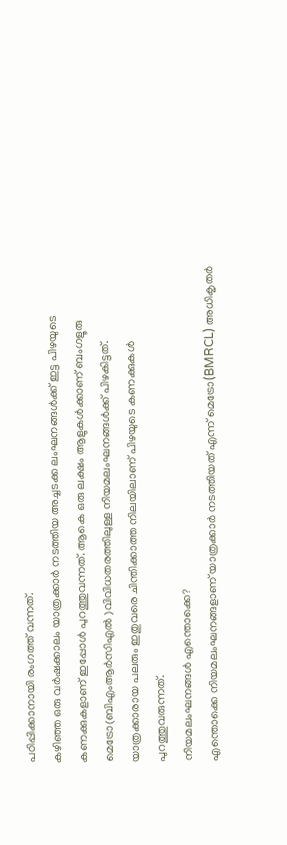പഠിപ്പിക്കാനായി രംഗത്ത് വന്നത്.
കഴിഞ്ഞ ഒരു വർഷക്കാലം യാത്രക്കാർ നടത്തിയ അച്ചടക്ക ലംഘനങ്ങൾക്ക് ഇട്ട പിഴയുടെ കണക്കുകളാണ് ഇപ്പോൾ പുറത്തുവന്നത്. ആകെ ഒരു ലക്ഷം ആളുകൾക്കാണ് ബംഗളൂരു മെട്രോ(ബിഎംആർസിഎൽ )വിവിധതരത്തിലുള്ള നിയമലംഘനങ്ങൾക്ക് പിഴകിട്ടത്. യാത്രക്കാരായ പലരും ഇതുവരെ ചിന്തിക്കാത്ത നിലയിലാണ് പിഴയുടെ കണക്കുകൾ പുറത്തുവരുന്നത്.
നിയമലംഘനങ്ങൾ എന്തൊക്കെ?
എന്തൊക്കെ നിയമലംഘനങ്ങളാണ് യാത്രക്കാർ നടത്തിയത് എന്ന് മെട്രോ(BMRCL) അധികൃതർ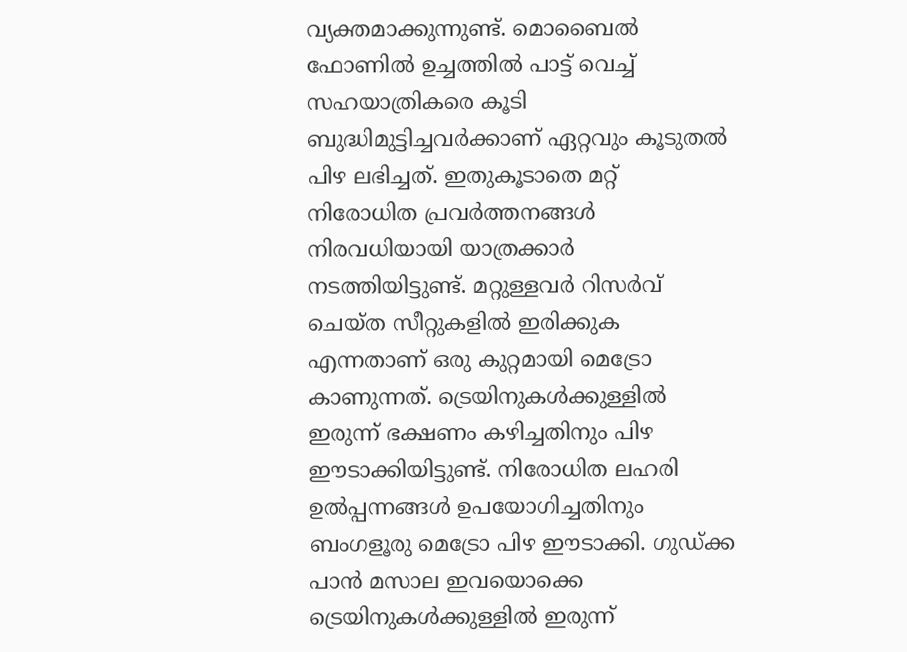വ്യക്തമാക്കുന്നുണ്ട്. മൊബൈൽ ഫോണിൽ ഉച്ചത്തിൽ പാട്ട് വെച്ച് സഹയാത്രികരെ കൂടി ബുദ്ധിമുട്ടിച്ചവർക്കാണ് ഏറ്റവും കൂടുതൽ പിഴ ലഭിച്ചത്. ഇതുകൂടാതെ മറ്റ് നിരോധിത പ്രവർത്തനങ്ങൾ നിരവധിയായി യാത്രക്കാർ നടത്തിയിട്ടുണ്ട്. മറ്റുള്ളവർ റിസർവ് ചെയ്ത സീറ്റുകളിൽ ഇരിക്കുക എന്നതാണ് ഒരു കുറ്റമായി മെട്രോ കാണുന്നത്. ട്രെയിനുകൾക്കുള്ളിൽ ഇരുന്ന് ഭക്ഷണം കഴിച്ചതിനും പിഴ ഈടാക്കിയിട്ടുണ്ട്. നിരോധിത ലഹരി ഉൽപ്പന്നങ്ങൾ ഉപയോഗിച്ചതിനും ബംഗളൂരു മെട്രോ പിഴ ഈടാക്കി. ഗുഡ്ക്ക പാൻ മസാല ഇവയൊക്കെ ട്രെയിനുകൾക്കുള്ളിൽ ഇരുന്ന്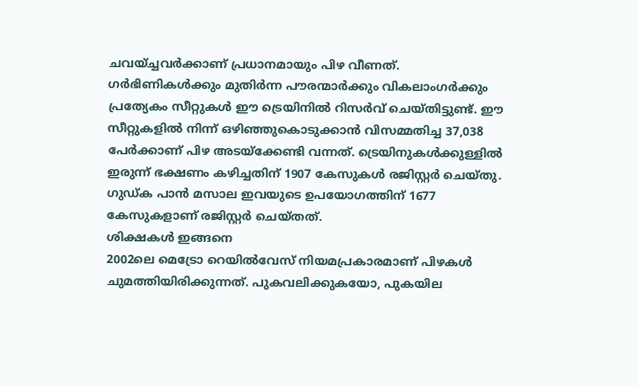ചവയ്ച്ചവർക്കാണ് പ്രധാനമായും പിഴ വീണത്.
ഗർഭിണികൾക്കും മുതിർന്ന പൗരന്മാർക്കും വികലാംഗർക്കും പ്രത്യേകം സീറ്റുകൾ ഈ ട്രെയിനിൽ റിസർവ് ചെയ്തിട്ടുണ്ട്. ഈ സീറ്റുകളിൽ നിന്ന് ഒഴിഞ്ഞുകൊടുക്കാൻ വിസമ്മതിച്ച 37,038 പേർക്കാണ് പിഴ അടയ്ക്കേണ്ടി വന്നത്. ട്രെയിനുകൾക്കുള്ളിൽ ഇരുന്ന് ഭക്ഷണം കഴിച്ചതിന് 1907 കേസുകൾ രജിസ്റ്റർ ചെയ്തു. ഗുഡ്ക പാൻ മസാല ഇവയുടെ ഉപയോഗത്തിന് 1677 കേസുകളാണ് രജിസ്റ്റർ ചെയ്തത്.
ശിക്ഷകൾ ഇങ്ങനെ
2002ലെ മെട്രോ റെയിൽവേസ് നിയമപ്രകാരമാണ് പിഴകൾ ചുമത്തിയിരിക്കുന്നത്. പുകവലിക്കുകയോ, പുകയില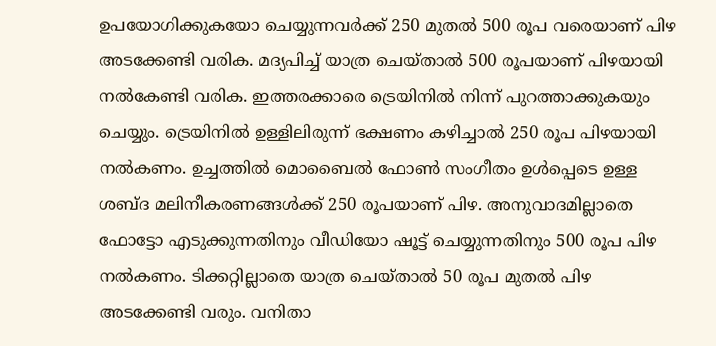ഉപയോഗിക്കുകയോ ചെയ്യുന്നവർക്ക് 250 മുതൽ 500 രൂപ വരെയാണ് പിഴ അടക്കേണ്ടി വരിക. മദ്യപിച്ച് യാത്ര ചെയ്താൽ 500 രൂപയാണ് പിഴയായി നൽകേണ്ടി വരിക. ഇത്തരക്കാരെ ട്രെയിനിൽ നിന്ന് പുറത്താക്കുകയും ചെയ്യും. ട്രെയിനിൽ ഉള്ളിലിരുന്ന് ഭക്ഷണം കഴിച്ചാൽ 250 രൂപ പിഴയായി നൽകണം. ഉച്ചത്തിൽ മൊബൈൽ ഫോൺ സംഗീതം ഉൾപ്പെടെ ഉള്ള ശബ്ദ മലിനീകരണങ്ങൾക്ക് 250 രൂപയാണ് പിഴ. അനുവാദമില്ലാതെ ഫോട്ടോ എടുക്കുന്നതിനും വീഡിയോ ഷൂട്ട് ചെയ്യുന്നതിനും 500 രൂപ പിഴ നൽകണം. ടിക്കറ്റില്ലാതെ യാത്ര ചെയ്താൽ 50 രൂപ മുതൽ പിഴ അടക്കേണ്ടി വരും. വനിതാ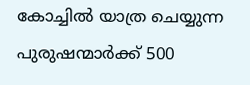കോച്ചിൽ യാത്ര ചെയ്യുന്ന പുരുഷന്മാർക്ക് 500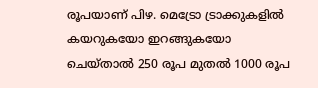രൂപയാണ് പിഴ. മെട്രോ ട്രാക്കുകളിൽ കയറുകയോ ഇറങ്ങുകയോ ചെയ്താൽ 250 രൂപ മുതൽ 1000 രൂപ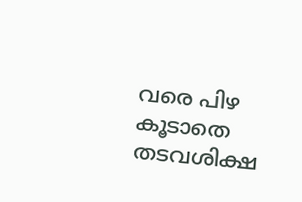വരെ പിഴ കൂടാതെ തടവശിക്ഷ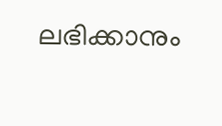ലഭിക്കാനും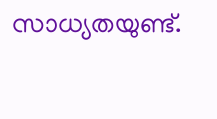സാധ്യതയുണ്ട്.